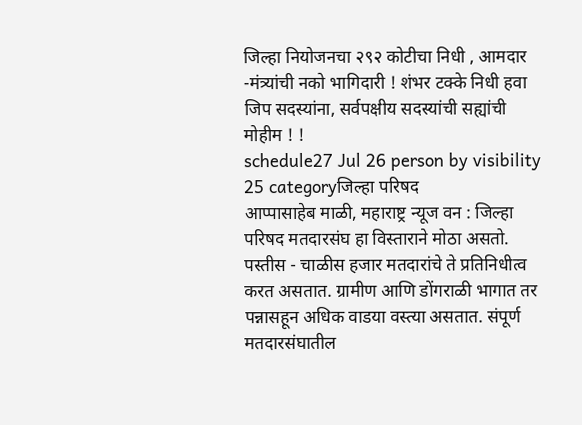जिल्हा नियोजनचा २९२ कोटीचा निधी , आमदार -मंत्र्यांची नको भागिदारी ! शंभर टक्के निधी हवा जिप सदस्यांना, सर्वपक्षीय सदस्यांची सह्यांची मोहीम ! !
schedule27 Jul 26 person by visibility 25 categoryजिल्हा परिषद
आप्पासाहेब माळी, महाराष्ट्र न्यूज वन : जिल्हा परिषद मतदारसंघ हा विस्ताराने मोठा असतो. पस्तीस - चाळीस हजार मतदारांचे ते प्रतिनिधीत्व करत असतात. ग्रामीण आणि डोंगराळी भागात तर पन्नासहून अधिक वाडया वस्त्या असतात. संपूर्ण मतदारसंघातील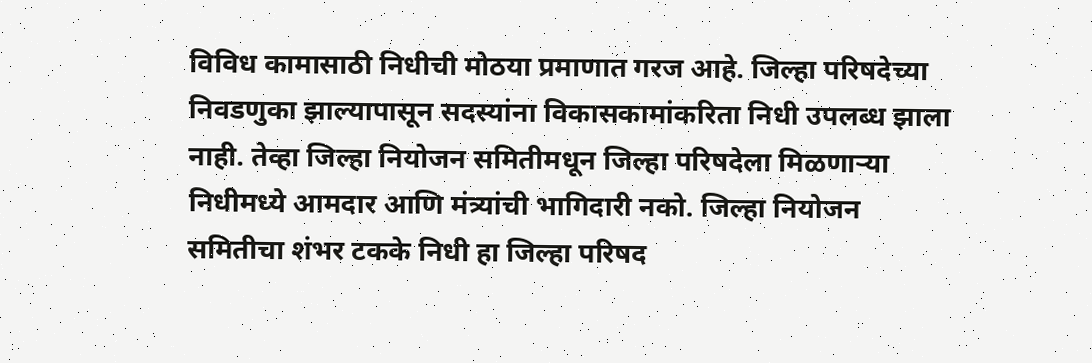विविध कामासाठी निधीची मोठया प्रमाणात गरज आहे. जिल्हा परिषदेच्या निवडणुका झाल्यापासून सदस्यांना विकासकामांकरिता निधी उपलब्ध झाला नाही. तेव्हा जिल्हा नियोजन समितीमधून जिल्हा परिषदेला मिळणाऱ्या निधीमध्ये आमदार आणि मंत्र्यांची भागिदारी नको. जिल्हा नियोजन समितीचा शंभर टकके निधी हा जिल्हा परिषद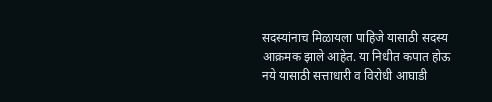सदस्यांनाच मिळायला पाहिजे यासाठी सदस्य आक्रमक झाले आहेत. या निधीत कपात होऊ नये यासाठी सत्ताधारी व विरोधी आघाडी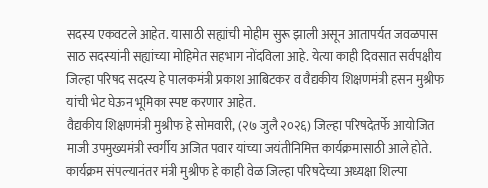सदस्य एकवटले आहेत. यासाठी सह्यांची मोहीम सुरू झाली असून आतापर्यत जवळपास साठ सदस्यांनी सह्यांच्या मोहिमेत सहभाग नोंदविला आहे. येत्या काही दिवसात सर्वपक्षीय जिल्हा परिषद सदस्य हे पालकमंत्री प्रकाश आबिटकर व वैद्यकीय शिक्षणमंत्री हसन मुश्रीफ यांची भेट घेऊन भूमिका स्पष्ट करणार आहेत.
वैद्यकीय शिक्षणमंत्री मुश्रीफ हे सोमवारी, (२७ जुलै २०२६) जिल्हा परिषदेतर्फे आयोजित माजी उपमुख्यमंत्री स्वर्गीय अजित पवार यांच्या जयंतीनिमित्त कार्यक्रमासाठी आले होते. कार्यक्रम संपल्यानंतर मंत्री मुश्रीफ हे काही वेळ जिल्हा परिषदेच्या अध्यक्षा शिल्पा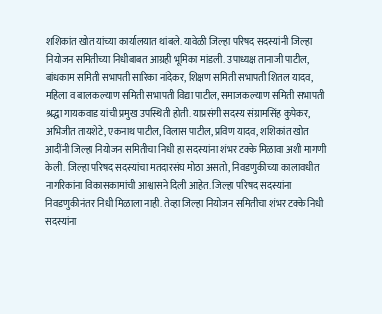शशिकांत खोत यांच्या कार्यालयात थांबले. यावेळी जिल्हा परिषद सदस्यांनी जिल्हा नियोजन समितीच्या निधीबाबत आग्रही भूमिका मांडली. उपाध्यक्ष तानाजी पाटील, बांधकाम समिती सभापती सारिका नांदेकर, शिक्षण समिती सभापती शितल यादव, महिला व बालकल्याण समिती सभापती विद्या पाटील, समाजकल्याण समिती सभापती श्रद्धा गायकवाड यांची प्रमुख उपस्थिती होती. याप्रसंगी सदस्य संग्रामसिंह कुपेकर, अभिजीत तायशेटे, एकनाथ पाटील, विलास पाटील, प्रविण यादव, शशिकांत खोत आदींनी जिल्हा नियोजन समितीचा निधी हा सदस्यांना शंभर टक्के मिळावा अशी मागणी केली. जिल्हा परिषद सदस्यांचा मतदारसंघ मोठा असतो, निवडणुकीच्या कालावधीत नागरिकांना विकासकामांची आश्वासने दिली आहेत. जिल्हा परिषद सदस्यांना निवडणुकीनंतर निधी मिळाला नाही. तेव्हा जिल्हा नियोजन समितीचा शंभर टक्के निधी सदस्यांना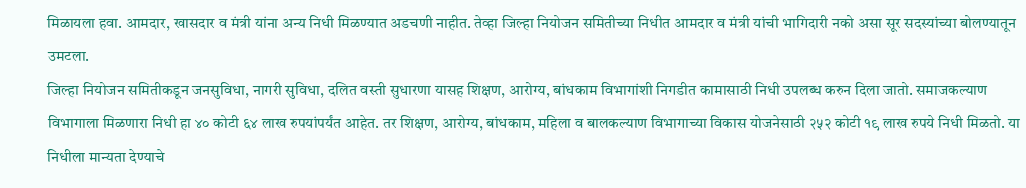मिळायला हवा. आमदार, खासदार व मंत्री यांना अन्य निधी मिळण्यात अडचणी नाहीत. तेव्हा जिल्हा नियोजन समितीच्या निधीत आमदार व मंत्री यांची भागिदारी नको असा सूर सदस्यांच्या बोलण्यातून उमटला.
जिल्हा नियोजन समितीकडून जनसुविधा, नागरी सुविधा, दलित वस्ती सुधारणा यासह शिक्षण, आरोग्य, बांधकाम विभागांशी निगडीत कामासाठी निधी उपलब्ध करुन दिला जातो. समाजकल्याण विभागाला मिळणारा निधी हा ४० कोटी ६४ लाख रुपयांपर्यंत आहेत. तर शिक्षण, आरोग्य, बांधकाम, महिला व बालकल्याण विभागाच्या विकास योजनेसाठी २५२ कोटी १९ लाख रुपये निधी मिळतो. या निधीला मान्यता देण्याचे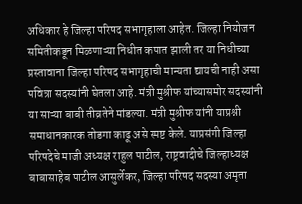अधिकार हे जिल्हा परिषद सभागृहाला आहेत. जिल्हा नियोजन समितीकडून मिळणाऱ्या निधीत कपात झाली तर या निधीच्या प्रस्तावाना जिल्हा परिषद सभागृहाची मान्यता द्यायची नाही असा पवित्रा सदस्यांनी घेतला आहे. मंत्री मुश्रीफ यांच्यासमोर सदस्यांनी या साऱ्या बाबी तीव्रतेने मांडल्या. मंत्री मुश्रीफ यांनी याप्रश्नी समाधानकारक तोडगा काढू असे स्पष्ट केले. याप्रसंगी जिल्हा परिषदेचे माजी अध्यक्ष राहुल पाटील, राष्ट्रवादीचे जिल्हाध्यक्ष बाबासाहेब पाटील आसुर्लेकर, जिल्हा परिषद सदस्या अमृता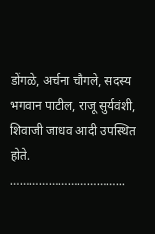डोंगळे, अर्चना चौगले, सदस्य भगवान पाटील, राजू सुर्यवंशी, शिवाजी जाधव आदी उपस्थित होते.
……………………………...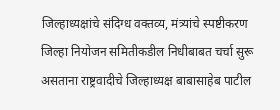जिल्हाध्यक्षांचे संदिग्ध वक्तव्य, मंत्र्यांचे स्पष्टीकरण
जिल्हा नियोजन समितीकडील निधीबाबत चर्चा सुरू असताना राष्ट्रवादीचे जिल्हाध्यक्ष बाबासाहेब पाटील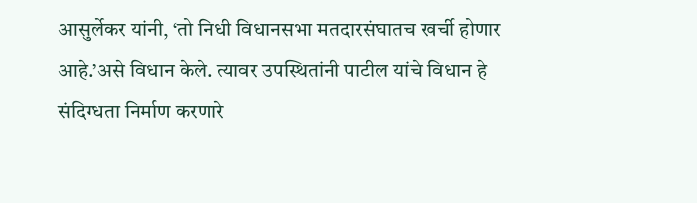आसुर्लेकर यांनी, ‘तो निधी विधानसभा मतदारसंघातच खर्ची होणार आहे.’असे विधान केले. त्यावर उपस्थितांनी पाटील यांचे विधान हे संदिग्धता निर्माण करणारे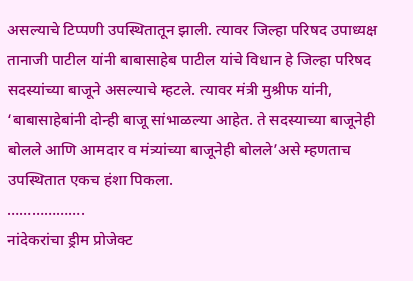असल्याचे टिप्पणी उपस्थितातून झाली. त्यावर जिल्हा परिषद उपाध्यक्ष तानाजी पाटील यांनी बाबासाहेब पाटील यांचे विधान हे जिल्हा परिषद सदस्यांच्या बाजूने असल्याचे म्हटले. त्यावर मंत्री मुश्रीफ यांनी, ‘बाबासाहेबांनी दोन्ही बाजू सांभाळल्या आहेत. ते सदस्याच्या बाजूनेही बोलले आणि आमदार व मंत्र्यांच्या बाजूनेही बोलले’असे म्हणताच उपस्थितात एकच हंशा पिकला.
……………….
नांदेकरांचा ड्रीम प्रोजेक्ट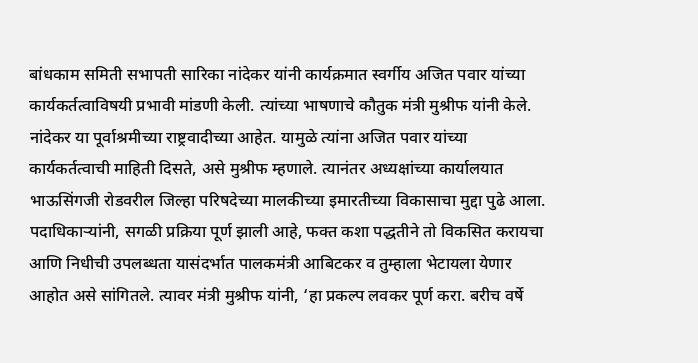बांधकाम समिती सभापती सारिका नांदेकर यांनी कार्यक्रमात स्वर्गीय अजित पवार यांच्या कार्यकर्तत्वाविषयी प्रभावी मांडणी केली. त्यांच्या भाषणाचे कौतुक मंत्री मुश्रीफ यांनी केले. नांदेकर या पूर्वाश्रमीच्या राष्ट्रवादीच्या आहेत. यामुळे त्यांना अजित पवार यांच्या कार्यकर्तत्वाची माहिती दिसते, असे मुश्रीफ म्हणाले. त्यानंतर अध्यक्षांच्या कार्यालयात भाऊसिंगजी रोडवरील जिल्हा परिषदेच्या मालकीच्या इमारतीच्या विकासाचा मुद्दा पुढे आला. पदाधिकाऱ्यांनी, सगळी प्रक्रिया पूर्ण झाली आहे, फक्त कशा पद्धतीने तो विकसित करायचा आणि निधीची उपलब्धता यासंदर्भात पालकमंत्री आबिटकर व तुम्हाला भेटायला येणार आहोत असे सांगितले. त्यावर मंत्री मुश्रीफ यांनी, ‘हा प्रकल्प लवकर पूर्ण करा. बरीच वर्षे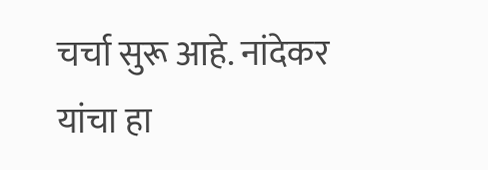चर्चा सुरू आहे. नांदेकर यांचा हा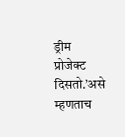ड्रीम प्रोजेक्ट दिसतो.’असे म्हणताच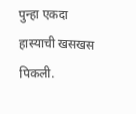पुन्हा एकदा हास्याची खसखस पिकली.